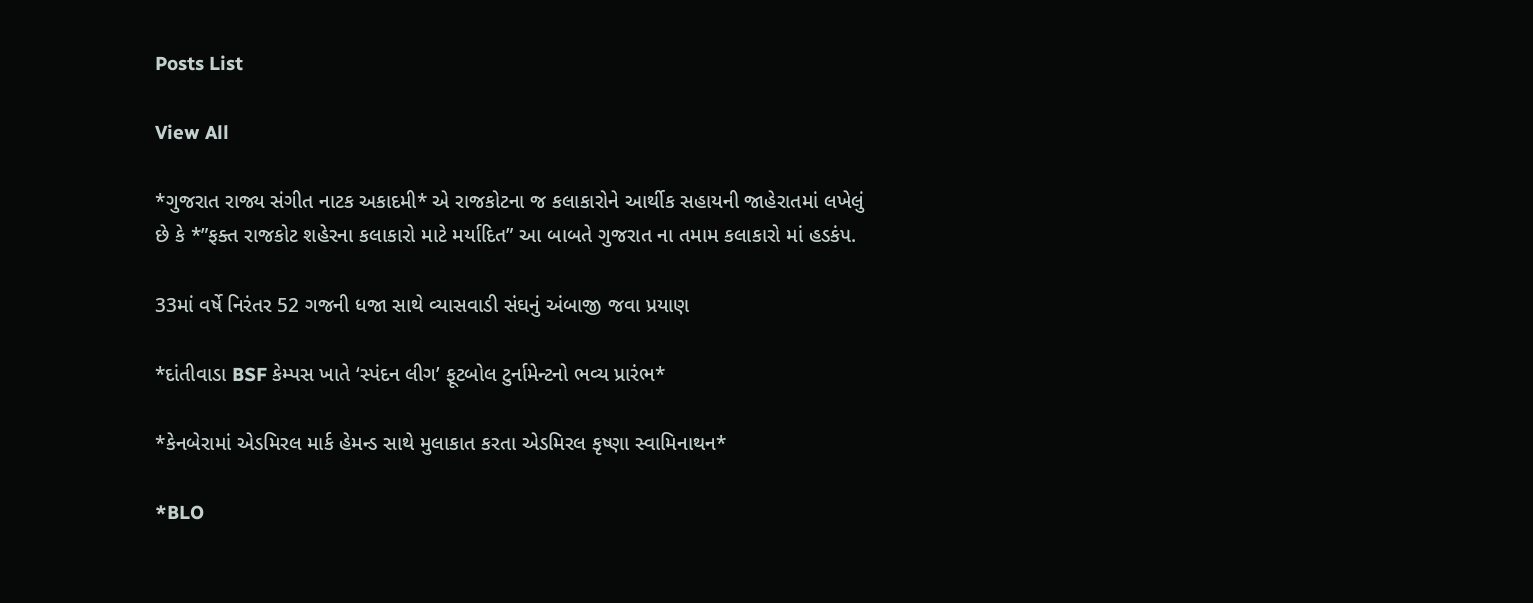Posts List

View All

*ગુજરાત રાજ્ય સંગીત નાટક અકાદમી* એ રાજકોટના જ કલાકારોને આર્થીક સહાયની જાહેરાતમાં લખેલું છે કે *”ફક્ત રાજકોટ શહેરના કલાકારો માટે મર્યાદિત” આ બાબતે ગુજરાત ના તમામ કલાકારો માં હડકંપ.

33માં વર્ષે નિરંતર 52 ગજની ધજા સાથે વ્યાસવાડી સંઘનું અંબાજી જવા પ્રયાણ

*દાંતીવાડા BSF કેમ્પસ ખાતે ‘સ્પંદન લીગ’ ફૂટબોલ ટુર્નામેન્ટનો ભવ્ય પ્રારંભ*

*કેનબેરામાં એડમિરલ માર્ક હેમન્ડ સાથે મુલાકાત કરતા એડમિરલ કૃષ્ણા સ્વામિનાથન*

*BLO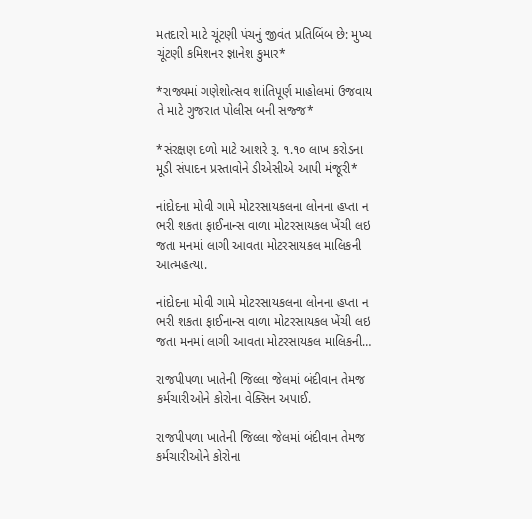મતદારો માટે ચૂંટણી પંચનું જીવંત પ્રતિબિંબ છે: મુખ્ય ચૂંટણી કમિશનર જ્ઞાનેશ કુમાર*

*રાજ્યમાં ગણેશોત્સવ શાંતિપૂર્ણ માહોલમાં ઉજવાય તે માટે ગુજરાત પોલીસ બની સજ્જ*

*સંરક્ષણ દળો માટે આશરે રૂ. ૧.૧૦ લાખ કરોડના મૂડી સંપાદન પ્રસ્તાવોને ડીએસીએ આપી મંજૂરી*

નાંદોદના મોવી ગામે મોટરસાયકલના લોનના હપ્તા ન ભરી શકતા ફાઈનાન્સ વાળા મોટરસાયકલ ખેંચી લઇ જતા મનમાં લાગી આવતા મોટરસાયકલ માલિકની આત્મહત્યા.

નાંદોદના મોવી ગામે મોટરસાયકલના લોનના હપ્તા ન ભરી શકતા ફાઈનાન્સ વાળા મોટરસાયકલ ખેંચી લઇ જતા મનમાં લાગી આવતા મોટરસાયકલ માલિકની…

રાજપીપળા ખાતેની જિલ્લા જેલમાં બંદીવાન તેમજ કર્મચારીઓને કોરોના વેક્સિન અપાઈ.

રાજપીપળા ખાતેની જિલ્લા જેલમાં બંદીવાન તેમજ કર્મચારીઓને કોરોના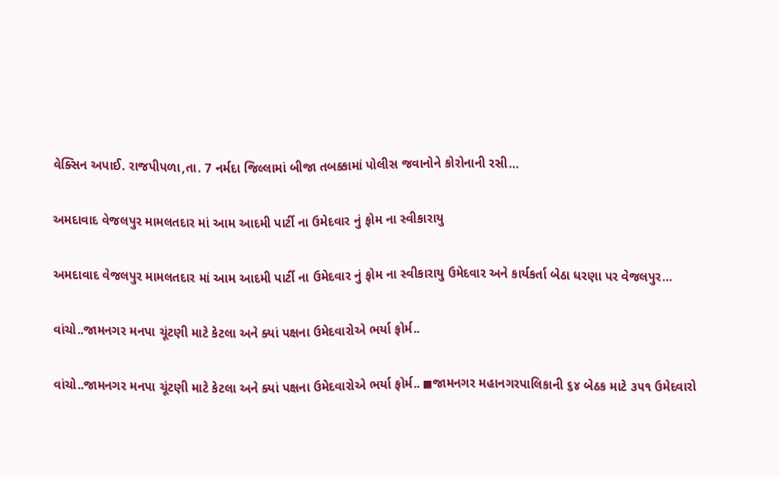વેક્સિન અપાઈ. રાજપીપળા,તા. 7 નર્મદા જિલ્લામાં બીજા તબક્કામાં પોલીસ જવાનોને કોરોનાની રસી…

અમદાવાદ વેજલપુર મામલતદાર માં આમ આદમી પાર્ટી ના ઉમેદવાર નું ફોમ ના સ્વીકારાયુ

અમદાવાદ વેજલપુર મામલતદાર માં આમ આદમી પાર્ટી ના ઉમેદવાર નું ફોમ ના સ્વીકારાયુ ઉમેદવાર અને કાર્યકર્તા બેઠા ધરણા પર વેજલપુર…

વાંચો..જામનગર મનપા ચૂંટણી માટે કેટલા અને ક્યાં પક્ષના ઉમેદવારોએ ભર્યા ફોર્મ..

વાંચો..જામનગર મનપા ચૂંટણી માટે કેટલા અને ક્યાં પક્ષના ઉમેદવારોએ ભર્યા ફોર્મ.. ◼જામનગર મહાનગરપાલિકાની ૬૪ બેઠક માટે ૩૫૧ ઉમેદવારો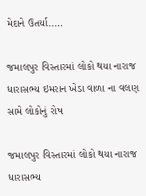મેદાને ઉતર્યા..…

જમાલપુર વિસ્તારમાં લોકો થયા નારાજ ધારાસભ્ય ઇમરાન ખેડા વાળા ના વલણ સામે લોકોનું રોષ

જમાલપુર વિસ્તારમાં લોકો થયા નારાજ ધારાસભ્ય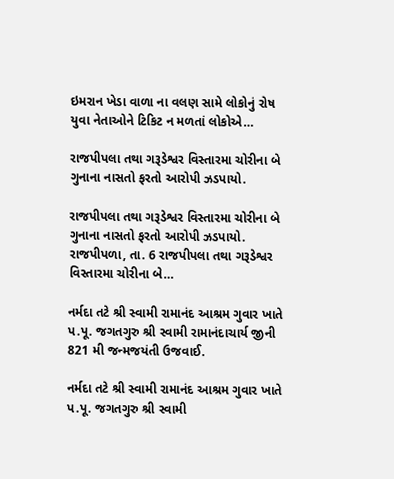ઇમરાન ખેડા વાળા ના વલણ સામે લોકોનું રોષ યુવા નેતાઓને ટિકિટ ન મળતાં લોકોએ…

રાજપીપલા તથા ગરૂડેશ્વર વિસ્તારમા ચોરીના બે ગુનાના નાસતો ફરતો આરોપી ઝડપાયો.

રાજપીપલા તથા ગરૂડેશ્વર વિસ્તારમા ચોરીના બે ગુનાના નાસતો ફરતો આરોપી ઝડપાયો. રાજપીપળા, તા. 6 રાજપીપલા તથા ગરૂડેશ્વર વિસ્તારમા ચોરીના બે…

નર્મદા તટે શ્રી સ્વામી રામાનંદ આશ્રમ ગુવાર ખાતે પ.પૂ. જગતગુરુ શ્રી સ્વામી રામાનંદાચાર્ય જીની 821 મી જન્મજયંતી ઉજવાઈ.

નર્મદા તટે શ્રી સ્વામી રામાનંદ આશ્રમ ગુવાર ખાતે પ.પૂ. જગતગુરુ શ્રી સ્વામી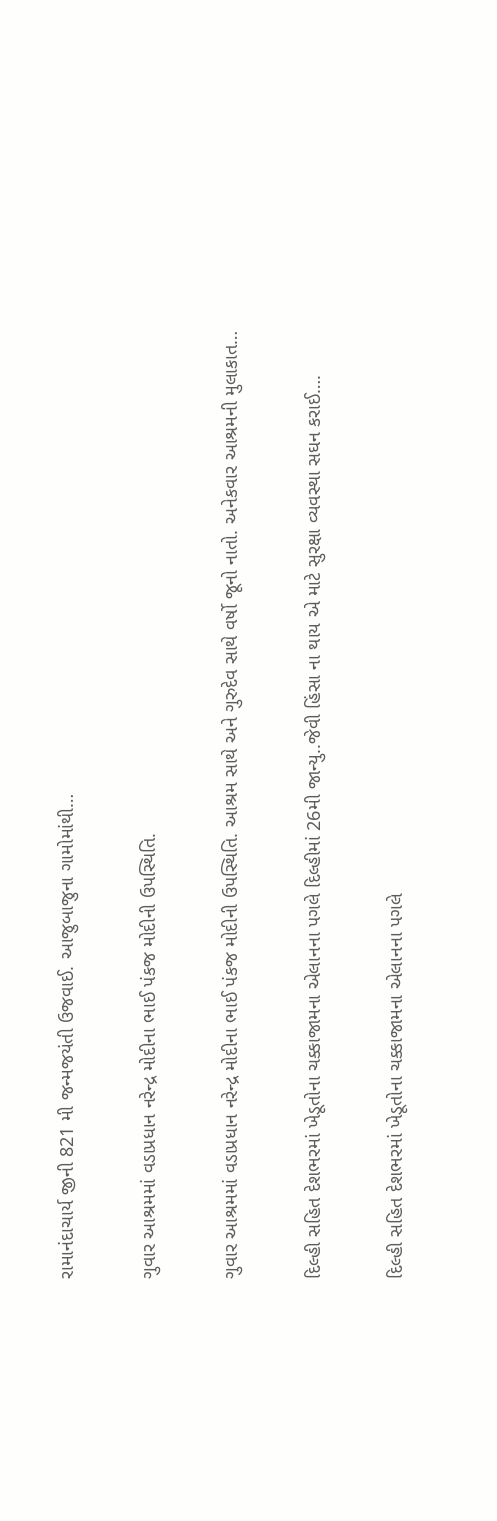રામાનંદાચાર્ય જીની 821 મી જન્મજયંતી ઉજવાઈ. આજુબાજુના ગામોમાંથી…

ગુવાર આશ્રમમાં વડાપ્રધાન નરેન્દ્ર મોદીના ભાઈ પંકજ મોદીની ઉપસ્થિતિ.

ગુવાર આશ્રમમાં વડાપ્રધાન નરેન્દ્ર મોદીના ભાઈ પંકજ મોદીની ઉપસ્થિતિ. આશ્રમ સાથે અને ગુરુદેવ સાથે વર્ષો જૂનો નાતો. અનેકવાર આશ્રમની મુલાકાત…

દિલ્હી સહિત દેશભરમાં ખેડૂતોના ચક્કાજામના એલાનના પગલે દિલ્હીમાં 26મી જાન્યુ..જેવી હિંસા ના થાય એ માટે સુરક્ષા વ્યવસ્થા સઘન કરાઈ….

દિલ્હી સહિત દેશભરમાં ખેડૂતોના ચક્કાજામના એલાનના પગલે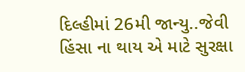દિલ્હીમાં 26મી જાન્યુ..જેવી હિંસા ના થાય એ માટે સુરક્ષા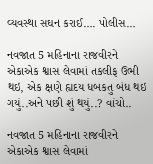વ્યવસ્થા સઘન કરાઈ…. પોલીસ…

નવજાત 5 મહિનાના રાજવીરને એકાએક શ્વાસ લેવામાં તકલીફ ઉભી થઇ, એક ક્ષણે હ્યદય ધબકતુ બંધ થઇ ગયું..અને પછી શું થયું..? વાંચો..

નવજાત 5 મહિનાના રાજવીરને એકાએક શ્વાસ લેવામાં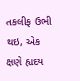તકલીફ ઉભી થઇ, એક ક્ષણે હ્યદય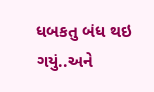ધબકતુ બંધ થઇ ગયું..અને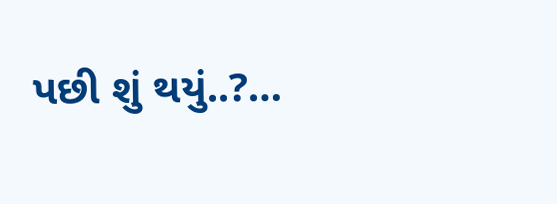પછી શું થયું..?…